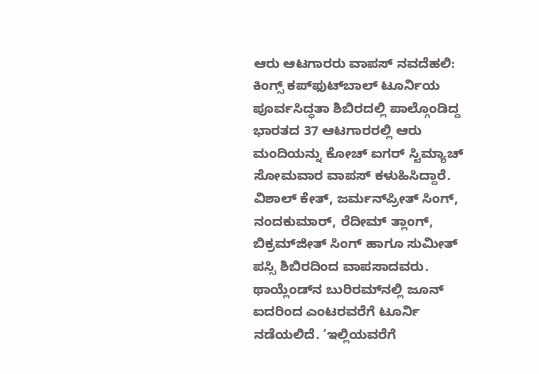ಆರು ಆಟಗಾರರು ವಾಪಸ್ ನವದೆಹಲಿ: ಕಿಂಗ್ಸ್‌ ಕಪ್‌ಫುಟ್‌ಬಾಲ್‌ ಟೂರ್ನಿಯ ಪೂರ್ವಸಿದ್ಧತಾ ಶಿಬಿರದಲ್ಲಿ ಪಾಲ್ಗೊಂಡಿದ್ದ ಭಾರತದ 37 ಆಟಗಾರರಲ್ಲಿ ಆರು ಮಂದಿಯನ್ನು ಕೋಚ್‌ ಐಗರ್ ಸ್ಟಿಮ್ಯಾಚ್‌ ಸೋಮವಾರ ವಾಪಸ್ ಕಳುಹಿಸಿದ್ದಾರೆ. ವಿಶಾಲ್‌ ಕೇತ್, ಜರ್ಮನ್‌ಪ್ರೀತ್‌ ಸಿಂಗ್‌, ನಂದಕುಮಾರ್‌, ರೆದೀಮ್‌ ತ್ಲಾಂಗ್‌, ಬಿಕ್ರಮ್‌ಜೀತ್‌ ಸಿಂಗ್‌ ಹಾಗೂ ಸುಮೀತ್‌ ಪಸ್ಸಿ ಶಿಬಿರದಿಂದ ವಾಪಸಾದವರು. ಥಾಯ್ಲೆಂಡ್‌ನ ಬುರಿರಮ್‌ನಲ್ಲಿ ಜೂನ್‌ ಐದರಿಂದ ಎಂಟರವರೆಗೆ ಟೂರ್ನಿ ನಡೆಯಲಿದೆ. ’ಇಲ್ಲಿಯವರೆಗೆ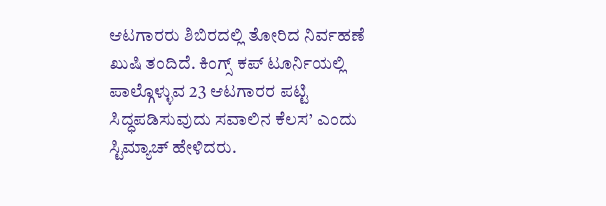ಆಟಗಾರರು ಶಿಬಿರದಲ್ಲಿ ತೋರಿದ ನಿರ್ವಹಣೆ ಖುಷಿ ತಂದಿದೆ. ಕಿಂಗ್ಸ್‌ ಕಪ್‌ ಟೂರ್ನಿಯಲ್ಲಿ ಪಾಲ್ಗೊಳ್ಳುವ 23 ಆಟಗಾರರ ಪಟ್ಟಿ ಸಿದ್ಧಪಡಿಸುವುದು ಸವಾಲಿನ ಕೆಲಸ’ ಎಂದು ಸ್ಟಿಮ್ಯಾಚ್‌ ಹೇಳಿದರು.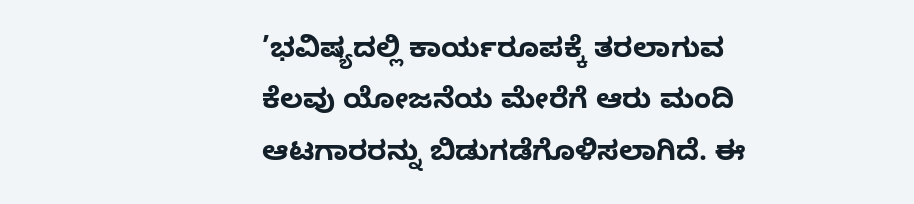’ಭವಿಷ್ಯದಲ್ಲಿ ಕಾರ್ಯರೂಪಕ್ಕೆ ತರಲಾಗುವ ಕೆಲವು ಯೋಜನೆಯ ಮೇರೆಗೆ ಆರು ಮಂದಿ ಆಟಗಾರರನ್ನು ಬಿಡುಗಡೆಗೊಳಿಸಲಾಗಿದೆ. ಈ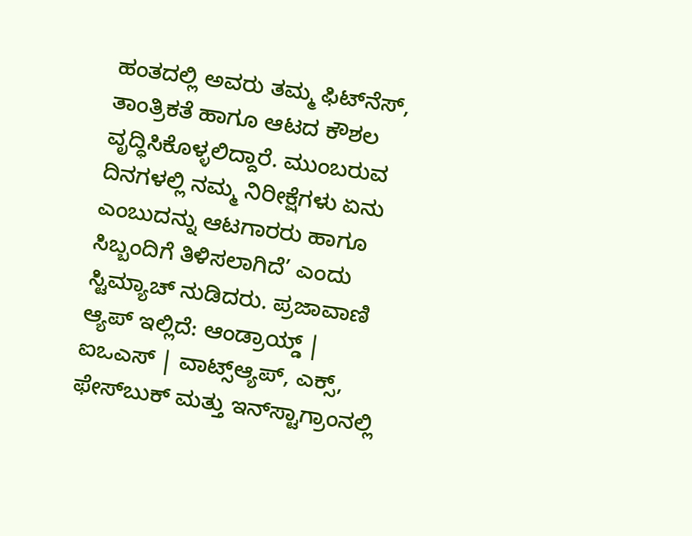ಹಂತದಲ್ಲಿ ಅವರು ತಮ್ಮ ಫಿಟ್‌ನೆಸ್‌, ತಾಂತ್ರಿಕತೆ ಹಾಗೂ ಆಟದ ಕೌಶಲ ವೃದ್ಧಿಸಿಕೊಳ್ಳಲಿದ್ದಾರೆ. ಮುಂಬರುವ ದಿನಗಳಲ್ಲಿ ನಮ್ಮ ನಿರೀಕ್ಷೆಗಳು ಏನು ಎಂಬುದನ್ನು ಆಟಗಾರರು ಹಾಗೂ ಸಿಬ್ಬಂದಿಗೆ ತಿಳಿಸಲಾಗಿದೆ’ ಎಂದು ಸ್ಟಿಮ್ಯಾಚ್‌ ನುಡಿದರು. ಪ್ರಜಾವಾಣಿ ಆ್ಯಪ್ ಇಲ್ಲಿದೆ: ಆಂಡ್ರಾಯ್ಡ್ | ಐಒಎಸ್ | ವಾಟ್ಸ್ಆ್ಯಪ್, ಎಕ್ಸ್, ಫೇಸ್‌ಬುಕ್ ಮತ್ತು ಇನ್‌ಸ್ಟಾಗ್ರಾಂನಲ್ಲಿ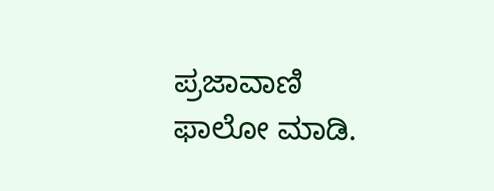ಪ್ರಜಾವಾಣಿ ಫಾಲೋ ಮಾಡಿ.